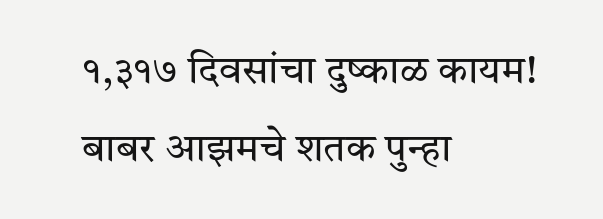१,३१७ दिवसांचा दुष्काळ कायम! बाबर आझमचे शतक पुन्हा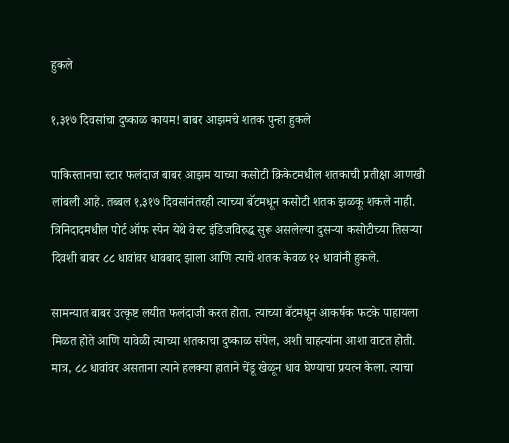हुकले

१,३१७ दिवसांचा दुष्काळ कायम! बाबर आझमचे शतक पुन्हा हुकले

पाकिस्तानचा स्टार फलंदाज बाबर आझम याच्या कसोटी क्रिकेटमधील शतकाची प्रतीक्षा आणखी लांबली आहे. तब्बल १,३१७ दिवसांनंतरही त्याच्या बॅटमधून कसोटी शतक झळकू शकले नाही. त्रिनिदादमधील पोर्ट ऑफ स्पेन येथे वेस्ट इंडिजविरुद्ध सुरू असलेल्या दुसऱ्या कसोटीच्या तिसऱ्या दिवशी बाबर ८८ धावांवर धावबाद झाला आणि त्याचे शतक केवळ १२ धावांनी हुकले.

सामन्यात बाबर उत्कृष्ट लयीत फलंदाजी करत होता. त्याच्या बॅटमधून आकर्षक फटके पाहायला मिळत होते आणि यावेळी त्याच्या शतकाचा दुष्काळ संपेल, अशी चाहत्यांना आशा वाटत होती. मात्र, ८८ धावांवर असताना त्याने हलक्या हाताने चेंडू खेळून धाव घेण्याचा प्रयत्न केला. त्याचा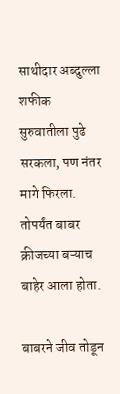साथीदार अब्दुल्ला शफीक सुरुवातीला पुढे सरकला, पण नंतर मागे फिरला. तोपर्यंत बाबर क्रीजच्या बऱ्याच बाहेर आला होता.

बाबरने जीव तोडून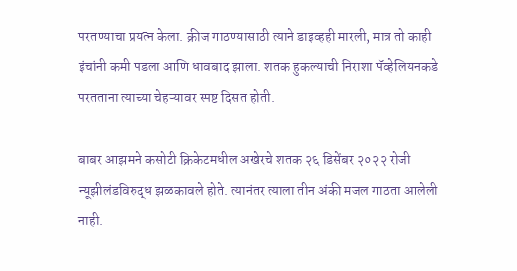परतण्याचा प्रयत्न केला. क्रीज गाठण्यासाठी त्याने डाइव्हही मारली, मात्र तो काही इंचांनी कमी पडला आणि धावबाद झाला. शतक हुकल्याची निराशा पॅव्हेलियनकडे परतताना त्याच्या चेहऱ्यावर स्पष्ट दिसत होती.

बाबर आझमने कसोटी क्रिकेटमधील अखेरचे शतक २६ डिसेंबर २०२२ रोजी न्यूझीलंडविरुद्ध झळकावले होते. त्यानंतर त्याला तीन अंकी मजल गाठता आलेली नाही.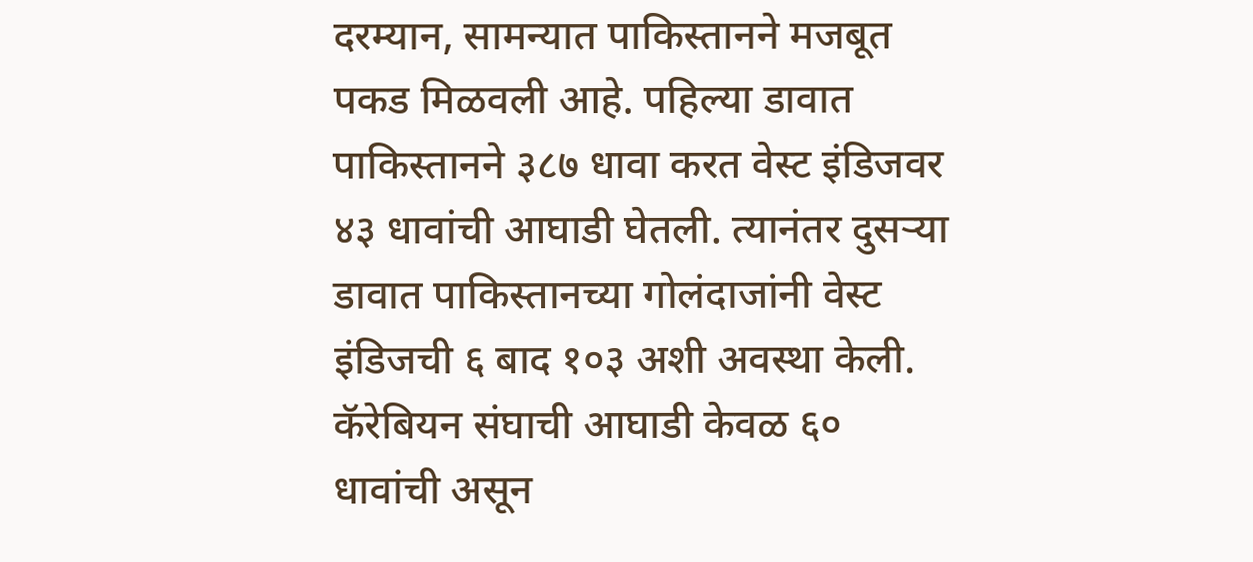दरम्यान, सामन्यात पाकिस्तानने मजबूत पकड मिळवली आहे. पहिल्या डावात पाकिस्तानने ३८७ धावा करत वेस्ट इंडिजवर ४३ धावांची आघाडी घेतली. त्यानंतर दुसऱ्या डावात पाकिस्तानच्या गोलंदाजांनी वेस्ट इंडिजची ६ बाद १०३ अशी अवस्था केली. कॅरेबियन संघाची आघाडी केवळ ६० धावांची असून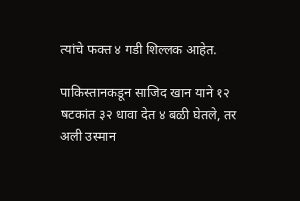त्यांचे फक्त ४ गडी शिल्लक आहेत.

पाकिस्तानकडून साजिद खान याने १२ षटकांत ३२ धावा देत ४ बळी घेतले, तर अली उस्मान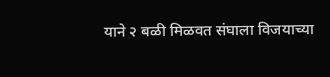याने २ बळी मिळवत संघाला विजयाच्या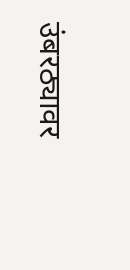उंबरठ्यावर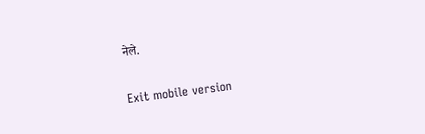नेले.

Exit mobile version